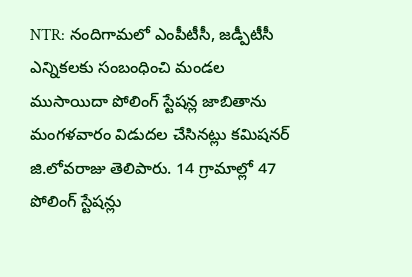NTR: నందిగామలో ఎంపీటీసీ, జడ్పీటీసీ ఎన్నికలకు సంబంధించి మండల ముసాయిదా పోలింగ్ స్టేషన్ల జాబితాను మంగళవారం విడుదల చేసినట్లు కమిషనర్ జి.లోవరాజు తెలిపారు. 14 గ్రామాల్లో 47 పోలింగ్ స్టేషన్లు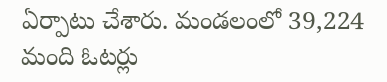ఏర్పాటు చేశారు. మండలంలో 39,224 మంది ఓటర్లు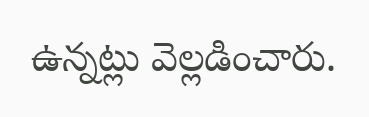ఉన్నట్లు వెల్లడించారు.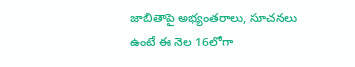జాబితాపై అభ్యంతరాలు, సూచనలు ఉంటే ఈ నెల 16లోగా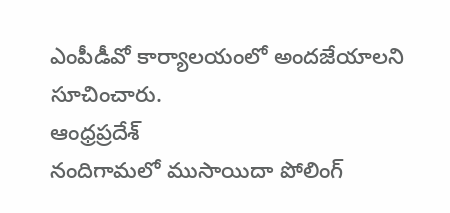ఎంపీడీవో కార్యాలయంలో అందజేయాలని సూచించారు.
ఆంధ్రప్రదేశ్
నందిగామలో ముసాయిదా పోలింగ్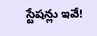స్టేషన్లు ఇవే!